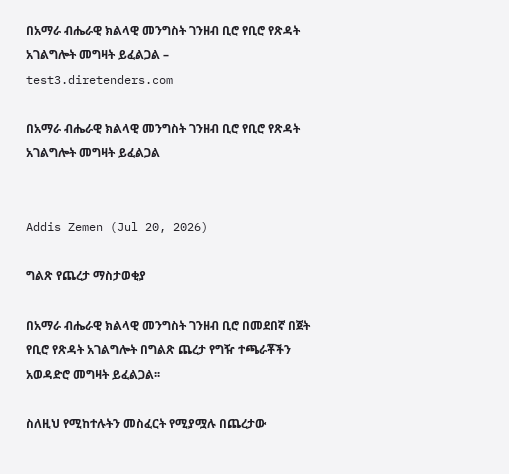በአማራ ብሔራዊ ክልላዊ መንግስት ገንዘብ ቢሮ የቢሮ የጽዳት አገልግሎት መግዛት ይፈልጋል – test3.diretenders.com

በአማራ ብሔራዊ ክልላዊ መንግስት ገንዘብ ቢሮ የቢሮ የጽዳት አገልግሎት መግዛት ይፈልጋል


Addis Zemen (Jul 20, 2026)

ግልጽ የጨረታ ማስታወቂያ

በአማራ ብሔራዊ ክልላዊ መንግስት ገንዘብ ቢሮ በመደበኛ በጀት የቢሮ የጽዳት አገልግሎት በግልጽ ጨረታ የግዥ ተጫራቾችን አወዳድሮ መግዛት ይፈልጋል፡፡

ስለዚህ የሚከተሉትን መስፈርት የሚያሟሉ በጨረታው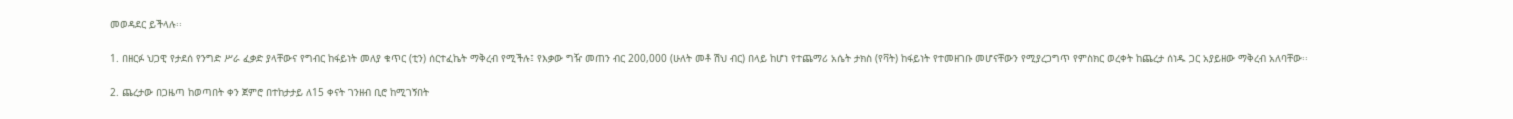መወዳደር ይችላሉ፡፡

1. በዘርፉ ህጋዊ የታደሰ የንግድ ሥራ ፈቃድ ያላቸውና የግብር ከፋይነት መለያ ቁጥር (ቲን) ሰርተፈኬት ማቅረብ የሚችሉ፤ የእቃው ግዥ መጠን ብር 200,000 (ሁለት መቶ ሽህ ብር) በላይ ከሆነ የተጨማሪ አሴት ታክስ (የቫት) ከፋይነት የተመዘገቡ መሆናቸውን የሚያረጋግጥ የምስክር ወረቀት ከጨረታ ሰነዱ ጋር አያይዘው ማቅረብ አለባቸው፡፡

2. ጨረታው በጋዜጣ ከወጣበት ቀን ጀምሮ በተከታታይ ለ15 ቀናት ገንዘብ ቢሮ ከሚገኝበት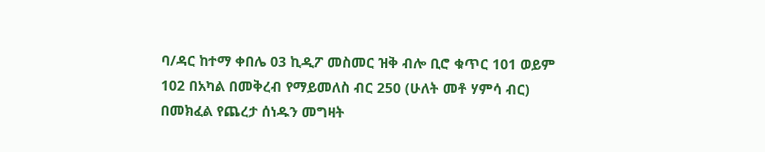ባ/ዳር ከተማ ቀበሌ 03 ኪዲፖ መስመር ዝቅ ብሎ ቢሮ ቁጥር 101 ወይም 102 በአካል በመቅረብ የማይመለስ ብር 250 (ሁለት መቶ ሃምሳ ብር) በመክፈል የጨረታ ሰነዱን መግዛት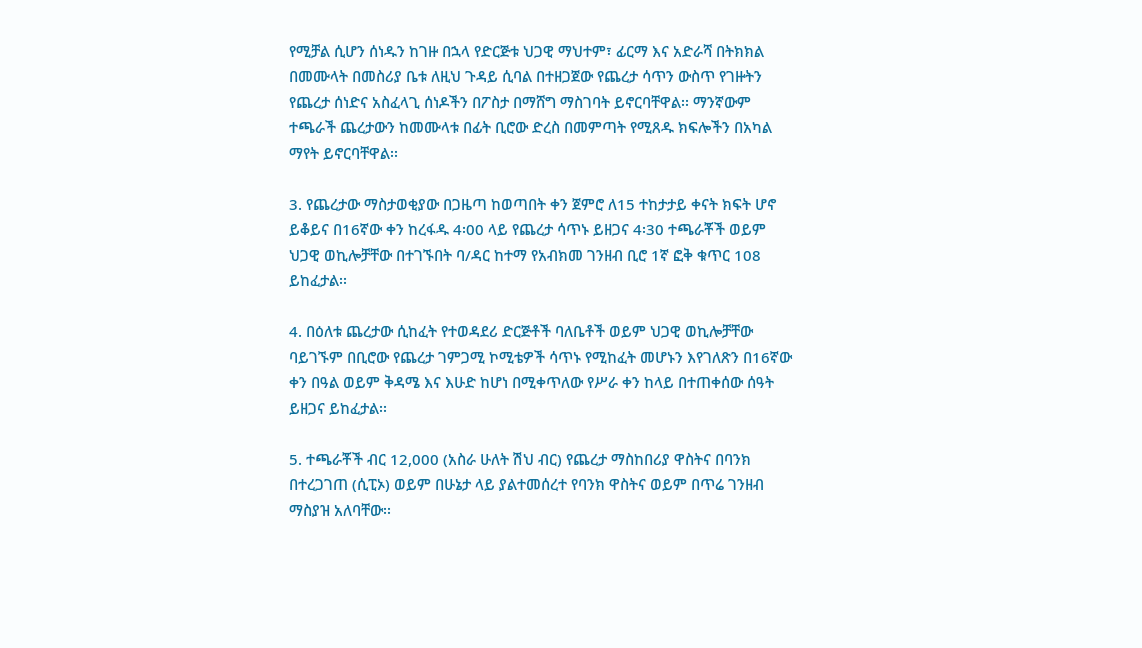የሚቻል ሲሆን ሰነዱን ከገዙ በኋላ የድርጅቱ ህጋዊ ማህተም፣ ፊርማ እና አድራሻ በትክክል በመሙላት በመስሪያ ቤቱ ለዚህ ጉዳይ ሲባል በተዘጋጀው የጨረታ ሳጥን ውስጥ የገዙትን የጨረታ ሰነድና አስፈላጊ ሰነዶችን በፖስታ በማሸግ ማስገባት ይኖርባቸዋል፡፡ ማንኛውም ተጫራች ጨረታውን ከመሙላቱ በፊት ቢሮው ድረስ በመምጣት የሚጸዱ ክፍሎችን በአካል ማየት ይኖርባቸዋል፡፡

3. የጨረታው ማስታወቂያው በጋዜጣ ከወጣበት ቀን ጀምሮ ለ15 ተከታታይ ቀናት ክፍት ሆኖ ይቆይና በ16ኛው ቀን ከረፋዱ 4፡00 ላይ የጨረታ ሳጥኑ ይዘጋና 4፡30 ተጫራቾች ወይም ህጋዊ ወኪሎቻቸው በተገኙበት ባ/ዳር ከተማ የአብክመ ገንዘብ ቢሮ 1ኛ ፎቅ ቁጥር 108 ይከፈታል፡፡

4. በዕለቱ ጨረታው ሲከፈት የተወዳደሪ ድርጅቶች ባለቤቶች ወይም ህጋዊ ወኪሎቻቸው ባይገኙም በቢሮው የጨረታ ገምጋሚ ኮሚቴዎች ሳጥኑ የሚከፈት መሆኑን እየገለጽን በ16ኛው ቀን በዓል ወይም ቅዳሜ እና እሁድ ከሆነ በሚቀጥለው የሥራ ቀን ከላይ በተጠቀሰው ሰዓት ይዘጋና ይከፈታል፡፡

5. ተጫራቾች ብር 12,000 (አስራ ሁለት ሽህ ብር) የጨረታ ማስከበሪያ ዋስትና በባንክ በተረጋገጠ (ሲፒኦ) ወይም በሁኔታ ላይ ያልተመሰረተ የባንክ ዋስትና ወይም በጥሬ ገንዘብ ማስያዝ አለባቸው፡፡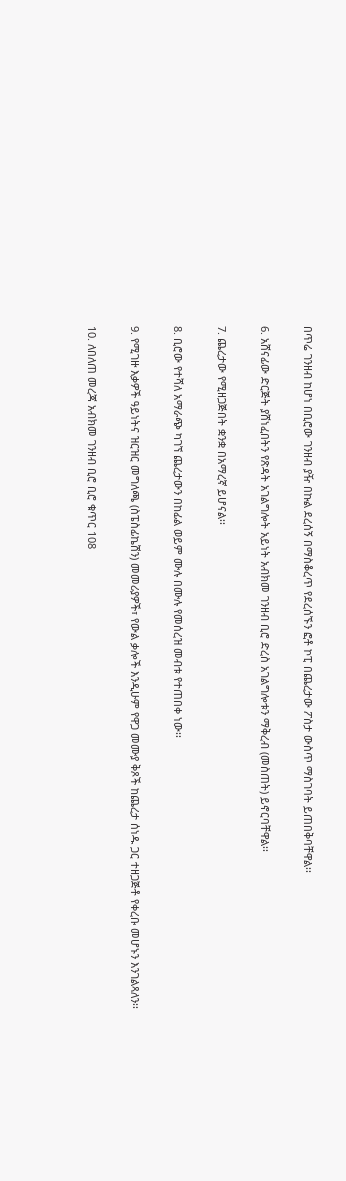በጥሬ ገንዘብ ከሆነ በቢሮው ገንዘብ ያዥ በኩል ደረሰኝ በማስቆረጥ የደረሰኙን ፎቶ ኮፒ በጨረታው ፖስታ ውስጥ ማስገባት ይጠበቅባቸዋል፡፡

6. አሸናፊው ድርጅት ያሸነፈበትን የጽዳት አገልግሎት አይነት አብክመ ገንዘብ ቢሮ ድረስ አገልግሎቱን ማቅረብ (መስጠት) ይኖርባቸዋል፡፡

7. ጨረታው የሚዘጋጅበት ቋንቋ በአማረኛ ይሆናል፡፡

8. ቢሮው የተሻለ አማራጭ ካገኘ ጨረታውን በከፊል ወይም ሙሉ በሙሉ የመሰረዝ መብቱ የተጠበቀ ነው፡፡

9. የሚገዙ እቃዎች ዓይነትና ዝርዝር መግለጫ (ስፔስፊኬሽን) መመሪያዎች፣ የውል ቃሎች እንዲሁም የዋጋ መሙያ ቅጾች ከጨረታ ሰነዱ ጋር ተዘጋጅቶ የቀረቡ መሆኑን እንገልጻለን፡፡

10. ለበለጠ መረጃ አብክመ ገንዘብ ቢሮ ቢሮ ቁጥር 108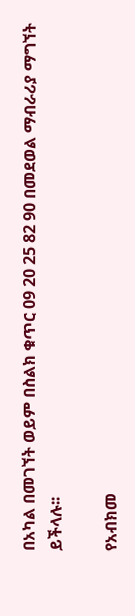በአካል በመገኘት ወይም በስልክ ቁጥር 09 20 25 82 90 በመደወል ማብራሪያ ማግኘት ይችላሉ፡፡

የአብክመ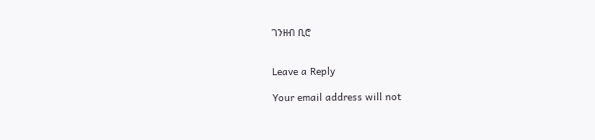ገንዘብ ቢሮ


Leave a Reply

Your email address will not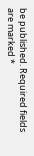be published. Required fields are marked *